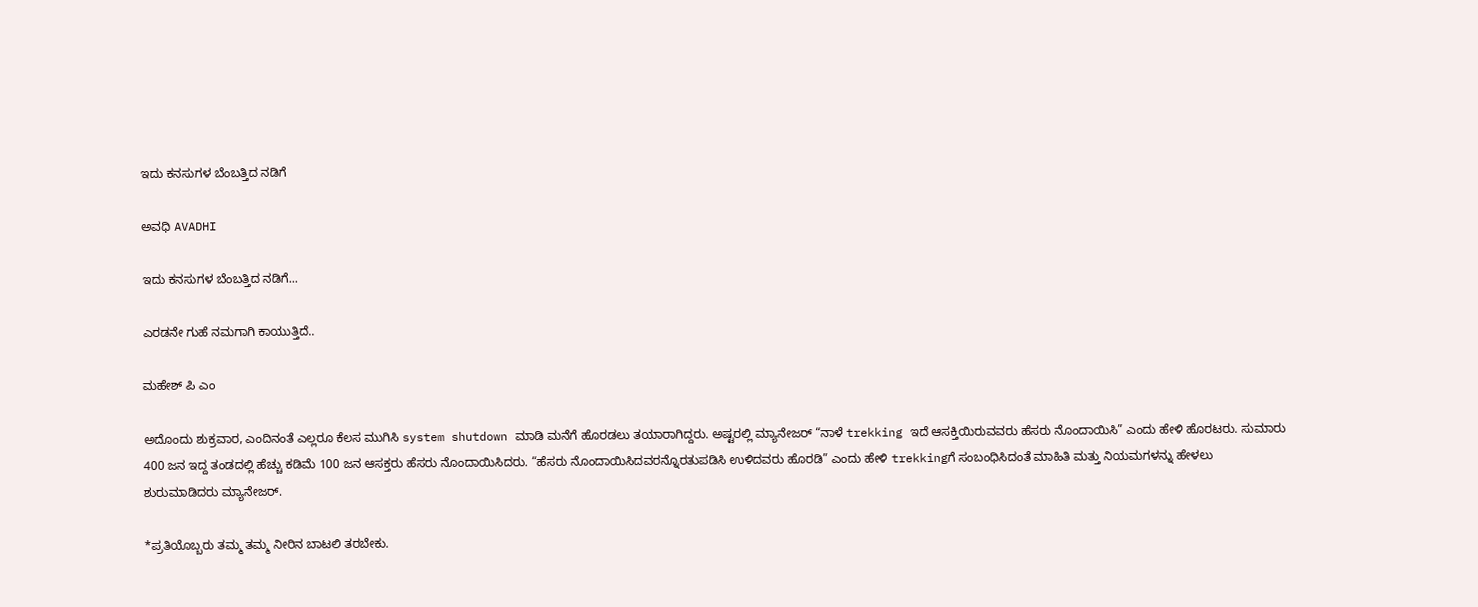ಇದು ಕನಸುಗಳ ಬೆಂಬತ್ತಿದ ನಡಿಗೆ‍

ಅವಧಿ AVADHI

ಇದು ಕನಸುಗಳ ಬೆಂಬತ್ತಿದ ನಡಿಗೆ...

ಎರಡನೇ ಗುಹೆ ನಮಗಾಗಿ ಕಾಯುತ್ತಿದೆ..

ಮಹೇಶ್ ಪಿ ಎಂ

ಅದೊಂದು ಶುಕ್ರವಾರ, ಎಂದಿನಂತೆ ಎಲ್ಲರೂ ಕೆಲಸ ಮುಗಿಸಿ system shutdown ಮಾಡಿ ಮನೆಗೆ ಹೊರಡಲು ತಯಾರಾಗಿದ್ದರು. ಅಷ್ಟರಲ್ಲಿ ಮ್ಯಾನೇಜರ್ “ನಾಳೆ trekking ಇದೆ ಆಸಕ್ತಿಯಿರುವವರು ಹೆಸರು ನೊಂದಾಯಿಸಿ” ಎಂದು ಹೇಳಿ ಹೊರಟರು. ಸುಮಾರು 400 ಜನ ಇದ್ದ ತಂಡದಲ್ಲಿ ಹೆಚ್ಚು ಕಡಿಮೆ 100 ಜನ ಆಸಕ್ತರು ಹೆಸರು ನೊಂದಾಯಿಸಿದರು. “ಹೆಸರು ನೊಂದಾಯಿಸಿದವರನ್ನೊರತುಪಡಿಸಿ ಉಳಿದವರು ಹೊರಡಿ” ಎಂದು ಹೇಳಿ trekkingಗೆ ಸಂಬಂಧಿಸಿದಂತೆ ಮಾಹಿತಿ ಮತ್ತು ನಿಯಮಗಳನ್ನು ಹೇಳಲು ಶುರುಮಾಡಿದರು ಮ್ಯಾನೇಜರ್.

*ಪ್ರತಿಯೊಬ್ಬರು ತಮ್ಮ ತಮ್ಮ ನೀರಿನ ಬಾಟಲಿ ತರಬೇಕು.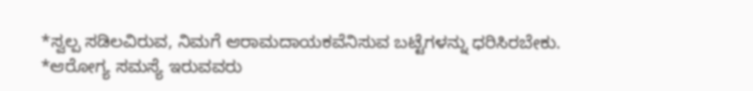*ಸ್ವಲ್ಪ ಸಡಿಲವಿರುವ, ನಿಮಗೆ ಆರಾಮದಾಯಕವೆನಿಸುವ ಬಟ್ಟೆಗಳನ್ನು ಧರಿಸಿರಬೇಕು.
*ಆರೋಗ್ಯ ಸಮಸ್ಯೆ ಇರುವವರು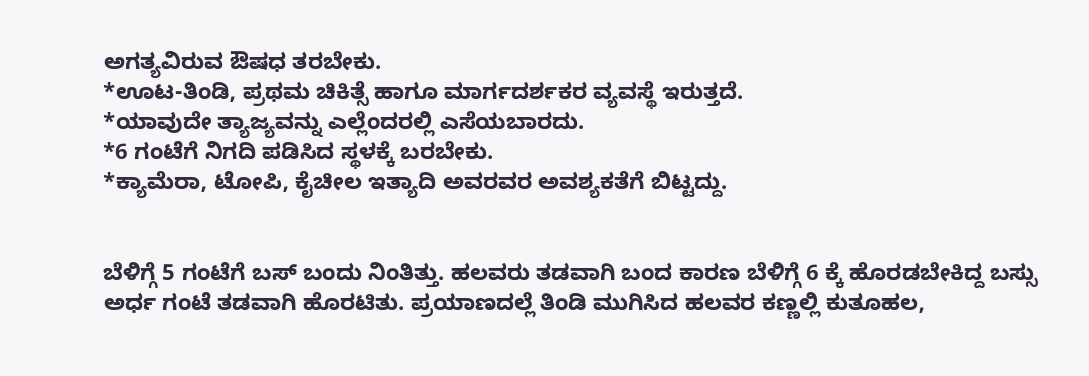ಅಗತ್ಯವಿರುವ ಔಷಧ ತರಬೇಕು.
*ಊಟ-ತಿಂಡಿ, ಪ್ರಥಮ ಚಿಕಿತ್ಸೆ ಹಾಗೂ ಮಾರ್ಗದರ್ಶಕರ ವ್ಯವಸ್ಥೆ ಇರುತ್ತದೆ.
*ಯಾವುದೇ ತ್ಯಾಜ್ಯವನ್ನು ಎಲ್ಲೆಂದರಲ್ಲಿ ಎಸೆಯಬಾರದು.
*6 ಗಂಟೆಗೆ ನಿಗದಿ ಪಡಿಸಿದ ಸ್ಥಳಕ್ಕೆ ಬರಬೇಕು.
*ಕ್ಯಾಮೆರಾ, ಟೋಪಿ, ಕೈಚೀಲ ಇತ್ಯಾದಿ ಅವರವರ ಅವಶ್ಯಕತೆಗೆ ಬಿಟ್ಟದ್ದು.


ಬೆಳಿಗ್ಗೆ 5 ಗಂಟೆಗೆ ಬಸ್ ಬಂದು ನಿಂತಿತ್ತು. ಹಲವರು ತಡವಾಗಿ ಬಂದ ಕಾರಣ ಬೆಳಿಗ್ಗೆ 6 ಕ್ಕೆ ಹೊರಡಬೇಕಿದ್ದ ಬಸ್ಸು ಅರ್ಧ ಗಂಟೆ ತಡವಾಗಿ ಹೊರಟಿತು. ಪ್ರಯಾಣದಲ್ಲೆ ತಿಂಡಿ ಮುಗಿಸಿದ ಹಲವರ ಕಣ್ಣಲ್ಲಿ ಕುತೂಹಲ,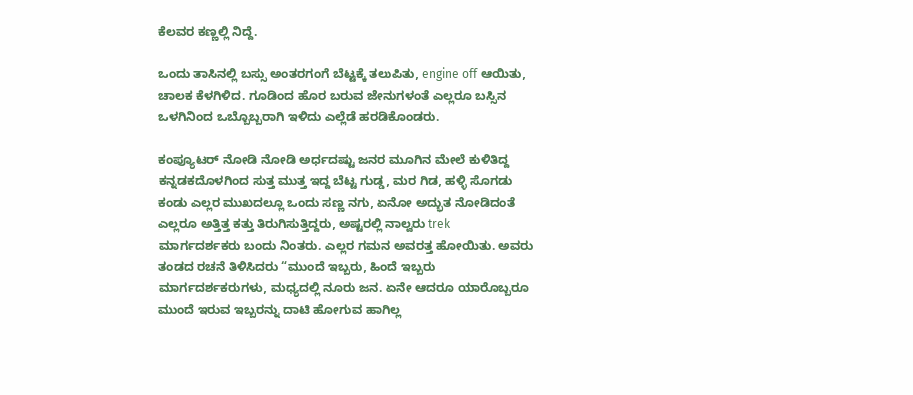ಕೆಲವರ ಕಣ್ಣಲ್ಲಿ ನಿದ್ದೆ.

ಒಂದು ತಾಸಿನಲ್ಲಿ ಬಸ್ಸು ಅಂತರಗಂಗೆ ಬೆಟ್ಟಕ್ಕೆ ತಲುಪಿತು, engine off ಆಯಿತು, ಚಾಲಕ ಕೆಳಗಿಳಿದ. ಗೂಡಿಂದ ಹೊರ ಬರುವ ಜೇನುಗಳಂತೆ ಎಲ್ಲರೂ ಬಸ್ಸಿನ ಒಳಗಿನಿಂದ ಒಬ್ಬೊಬ್ಬರಾಗಿ ಇಳಿದು ಎಲ್ಲೆಡೆ ಹರಡಿಕೊಂಡರು.

ಕಂಪ್ಯೂಟರ್ ನೋಡಿ ನೋಡಿ ಅರ್ಧದಷ್ಟು ಜನರ ಮೂಗಿನ ಮೇಲೆ ಕುಳಿತಿದ್ದ ಕನ್ನಡಕದೊಳಗಿಂದ ಸುತ್ತ ಮುತ್ತ ಇದ್ದ ಬೆಟ್ಟ ಗುಡ್ಡ, ಮರ ಗಿಡ, ಹಳ್ಳಿ ಸೊಗಡು ಕಂಡು ಎಲ್ಲರ ಮುಖದಲ್ಲೂ ಒಂದು ಸಣ್ಣ ನಗು, ಏನೋ ಅದ್ಭುತ ನೋಡಿದಂತೆ ಎಲ್ಲರೂ ಅತ್ತಿತ್ತ ಕತ್ತು ತಿರುಗಿಸುತ್ತಿದ್ದರು, ಅಷ್ಟರಲ್ಲಿ ನಾಲ್ವರು trek ಮಾರ್ಗದರ್ಶಕರು ಬಂದು ನಿಂತರು. ಎಲ್ಲರ ಗಮನ ಅವರತ್ತ ಹೋಯಿತು. ಅವರು ತಂಡದ ರಚನೆ ತಿಳಿಸಿದರು “ಮುಂದೆ ಇಬ್ಬರು, ಹಿಂದೆ ಇಬ್ಬರು ಮಾರ್ಗದರ್ಶಕರುಗಳು, ಮಧ್ಯದಲ್ಲಿ ನೂರು ಜನ. ಏನೇ ಆದರೂ ಯಾರೊಬ್ಬರೂ ಮುಂದೆ ಇರುವ ಇಬ್ಬರನ್ನು ದಾಟಿ ಹೋಗುವ ಹಾಗಿಲ್ಲ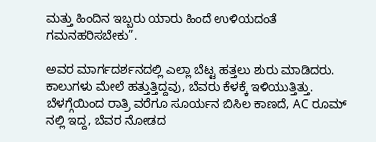ಮತ್ತು ಹಿಂದಿನ ಇಬ್ಬರು ಯಾರು ಹಿಂದೆ ಉಳಿಯದಂತೆ ಗಮನಹರಿಸಬೇಕು”.

ಅವರ ಮಾರ್ಗದರ್ಶನದಲ್ಲಿ ಎಲ್ಲಾ ಬೆಟ್ಟ ಹತ್ತಲು ಶುರು ಮಾಡಿದರು. ಕಾಲುಗಳು ಮೇಲೆ ಹತ್ತುತ್ತಿದ್ದವು, ಬೆವರು ಕೆಳಕ್ಕೆ ಇಳಿಯುತ್ತಿತ್ತು. ಬೆಳಗ್ಗೆಯಿಂದ ರಾತ್ರಿ ವರೆಗೂ ಸೂರ್ಯನ ಬಿಸಿಲ ಕಾಣದೆ, AC ರೂಮ್ ನಲ್ಲಿ ಇದ್ದ, ಬೆವರ ನೋಡದ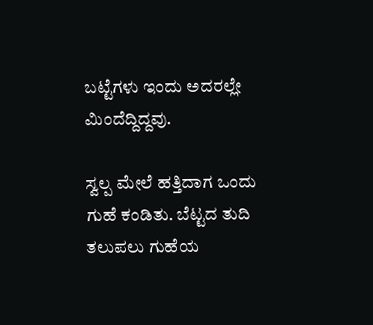ಬಟ್ಟೆಗಳು ಇಂದು ಅದರಲ್ಲೇ ಮಿಂದೆದ್ದಿದ್ದವು.

ಸ್ವಲ್ಪ ಮೇಲೆ ಹತ್ತಿದಾಗ ಒಂದು ಗುಹೆ ಕಂಡಿತು. ಬೆಟ್ಟದ ತುದಿ ತಲುಪಲು ಗುಹೆಯ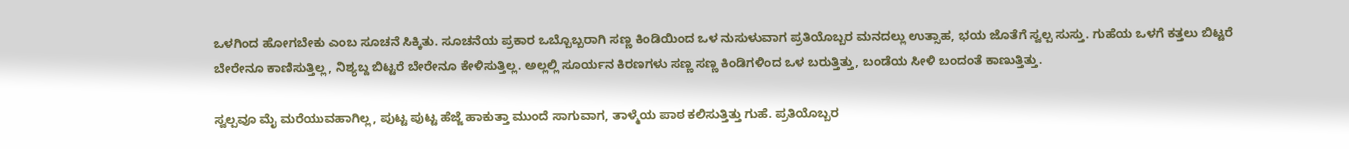ಒಳಗಿಂದ ಹೋಗಬೇಕು ಎಂಬ ಸೂಚನೆ ಸಿಕ್ಕಿತು. ಸೂಚನೆಯ ಪ್ರಕಾರ ಒಬ್ಬೊಬ್ಬರಾಗಿ ಸಣ್ಣ ಕಿಂಡಿಯಿಂದ ಒಳ ನುಸುಳುವಾಗ ಪ್ರತಿಯೊಬ್ಬರ ಮನದಲ್ಲು ಉತ್ಸಾಹ, ಭಯ ಜೊತೆಗೆ ಸ್ವಲ್ಪ ಸುಸ್ತು. ಗುಹೆಯ ಒಳಗೆ ಕತ್ತಲು ಬಿಟ್ಟರೆ ಬೇರೇನೂ ಕಾಣಿಸುತ್ತಿಲ್ಲ, ನಿಶ್ಯಬ್ದ ಬಿಟ್ಟರೆ ಬೇರೇನೂ ಕೇಳಿಸುತ್ತಿಲ್ಲ. ಅಲ್ಲಲ್ಲಿ ಸೂರ್ಯನ ಕಿರಣಗಳು ಸಣ್ಣ ಸಣ್ಣ ಕಿಂಡಿಗಳಿಂದ ಒಳ ಬರುತ್ತಿತ್ತು, ಬಂಡೆಯ ಸೀಳಿ ಬಂದಂತೆ ಕಾಣುತ್ತಿತ್ತು.

ಸ್ವಲ್ಪವೂ ಮೈ ಮರೆಯುವಹಾಗಿಲ್ಲ, ಪುಟ್ಟ ಪುಟ್ಟ ಹೆಜ್ಜೆ ಹಾಕುತ್ತಾ ಮುಂದೆ ಸಾಗುವಾಗ, ತಾಳ್ಮೆಯ ಪಾಠ ಕಲಿಸುತ್ತಿತ್ತು ಗುಹೆ. ಪ್ರತಿಯೊಬ್ಬರ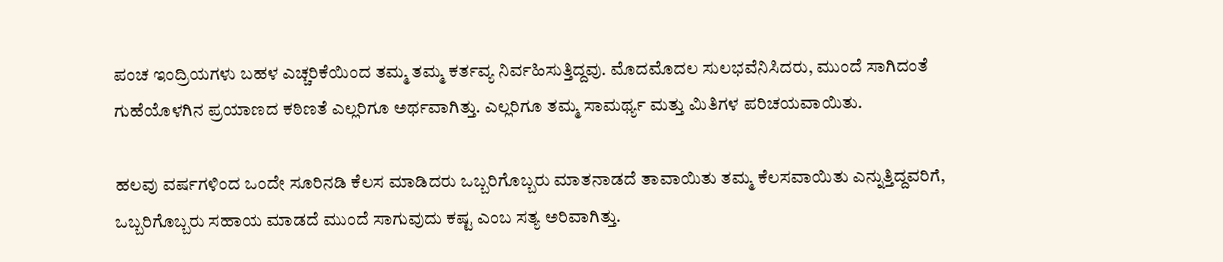ಪಂಚ ಇಂದ್ರಿಯಗಳು ಬಹಳ ಎಚ್ಚರಿಕೆಯಿಂದ ತಮ್ಮ ತಮ್ಮ ಕರ್ತವ್ಯ ನಿರ್ವಹಿಸುತ್ತಿದ್ದವು. ಮೊದಮೊದಲ ಸುಲಭವೆನಿಸಿದರು, ಮುಂದೆ ಸಾಗಿದಂತೆ ಗುಹೆಯೊಳಗಿನ ಪ್ರಯಾಣದ ಕಠಿಣತೆ ಎಲ್ಲರಿಗೂ ಅರ್ಥವಾಗಿತ್ತು. ಎಲ್ಲರಿಗೂ ತಮ್ಮ ಸಾಮರ್ಥ್ಯ ಮತ್ತು ಮಿತಿಗಳ ಪರಿಚಯವಾಯಿತು.

ಹಲವು ವರ್ಷಗಳಿಂದ ಒಂದೇ ಸೂರಿನಡಿ ಕೆಲಸ ಮಾಡಿದರು ಒಬ್ಬರಿಗೊಬ್ಬರು ಮಾತನಾಡದೆ ತಾವಾಯಿತು ತಮ್ಮ ಕೆಲಸವಾಯಿತು ಎನ್ನುತ್ತಿದ್ದವರಿಗೆ, ಒಬ್ಬರಿಗೊಬ್ಬರು ಸಹಾಯ ಮಾಡದೆ ಮುಂದೆ ಸಾಗುವುದು ಕಷ್ಟ ಎಂಬ ಸತ್ಯ ಅರಿವಾಗಿತ್ತು.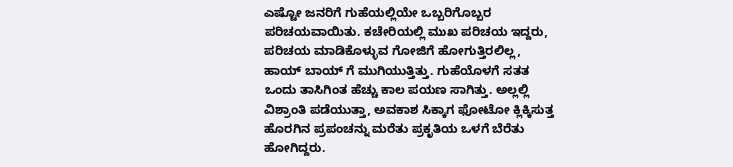ಎಷ್ಟೋ ಜನರಿಗೆ ಗುಹೆಯಲ್ಲಿಯೇ ಒಬ್ಬರಿಗೊಬ್ಬರ ಪರಿಚಯವಾಯಿತು. ಕಚೇರಿಯಲ್ಲಿ ಮುಖ ಪರಿಚಯ ಇದ್ದರು, ಪರಿಚಯ ಮಾಡಿಕೊಳ್ಳುವ ಗೋಜಿಗೆ ಹೋಗುತ್ತಿರಲಿಲ್ಲ, ಹಾಯ್ ಬಾಯ್ ಗೆ ಮುಗಿಯುತ್ತಿತ್ತು. ಗುಹೆಯೊಳಗೆ ಸತತ ಒಂದು ತಾಸಿಗಿಂತ ಹೆಚ್ಚು ಕಾಲ ಪಯಣ ಸಾಗಿತ್ತು. ಅಲ್ಲಲ್ಲಿ ವಿಶ್ರಾಂತಿ ಪಡೆಯುತ್ತಾ, ಅವಕಾಶ ಸಿಕ್ಕಾಗ ಫೋಟೋ ಕ್ಲಿಕ್ಕಿಸುತ್ತ ಹೊರಗಿನ ಪ್ರಪಂಚನ್ನು ಮರೆತು ಪ್ರಕೃತಿಯ ಒಳಗೆ ಬೆರೆತು ಹೋಗಿದ್ದರು.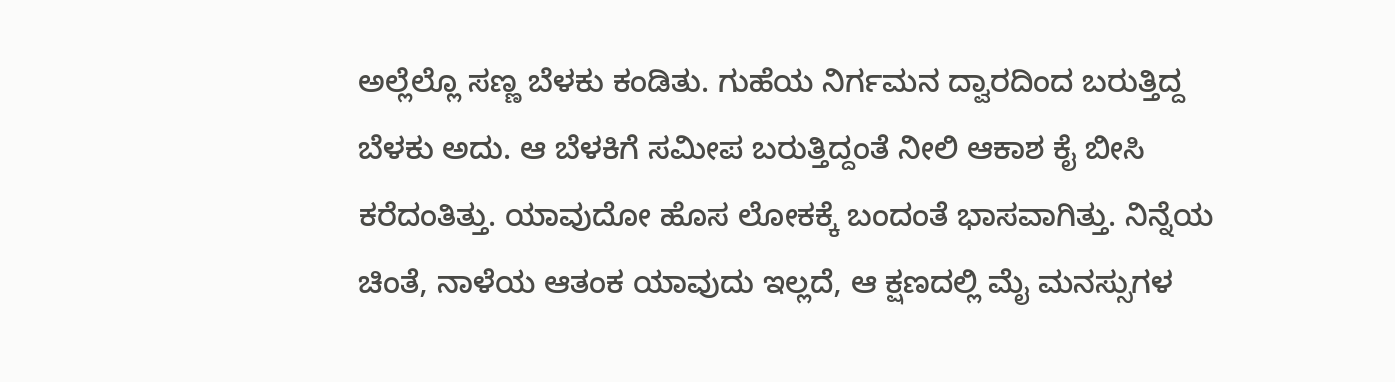ಅಲ್ಲೆಲ್ಲೊ ಸಣ್ಣ ಬೆಳಕು ಕಂಡಿತು. ಗುಹೆಯ ನಿರ್ಗಮನ ದ್ವಾರದಿಂದ ಬರುತ್ತಿದ್ದ ಬೆಳಕು ಅದು. ಆ ಬೆಳಕಿಗೆ ಸಮೀಪ ಬರುತ್ತಿದ್ದಂತೆ ನೀಲಿ ಆಕಾಶ ಕೈ ಬೀಸಿ ಕರೆದಂತಿತ್ತು. ಯಾವುದೋ ಹೊಸ ಲೋಕಕ್ಕೆ ಬಂದಂತೆ ಭಾಸವಾಗಿತ್ತು. ನಿನ್ನೆಯ ಚಿಂತೆ, ನಾಳೆಯ ಆತಂಕ ಯಾವುದು ಇಲ್ಲದೆ, ಆ ಕ್ಷಣದಲ್ಲಿ ಮೈ ಮನಸ್ಸುಗಳ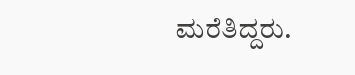ಮರೆತಿದ್ದರು.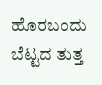ಹೊರಬಂದು ಬೆಟ್ಟದ ತುತ್ತ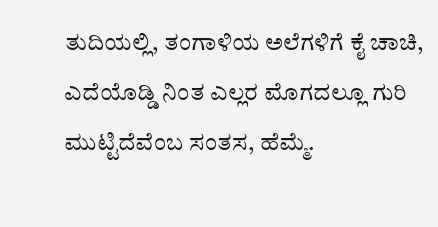ತುದಿಯಲ್ಲಿ, ತಂಗಾಳಿಯ ಅಲೆಗಳಿಗೆ ಕೈ ಚಾಚಿ, ಎದೆಯೊಡ್ಡಿ ನಿಂತ ಎಲ್ಲರ ಮೊಗದಲ್ಲೂ ಗುರಿ ಮುಟ್ಟಿದೆವೆಂಬ ಸಂತಸ, ಹೆಮ್ಮೆ.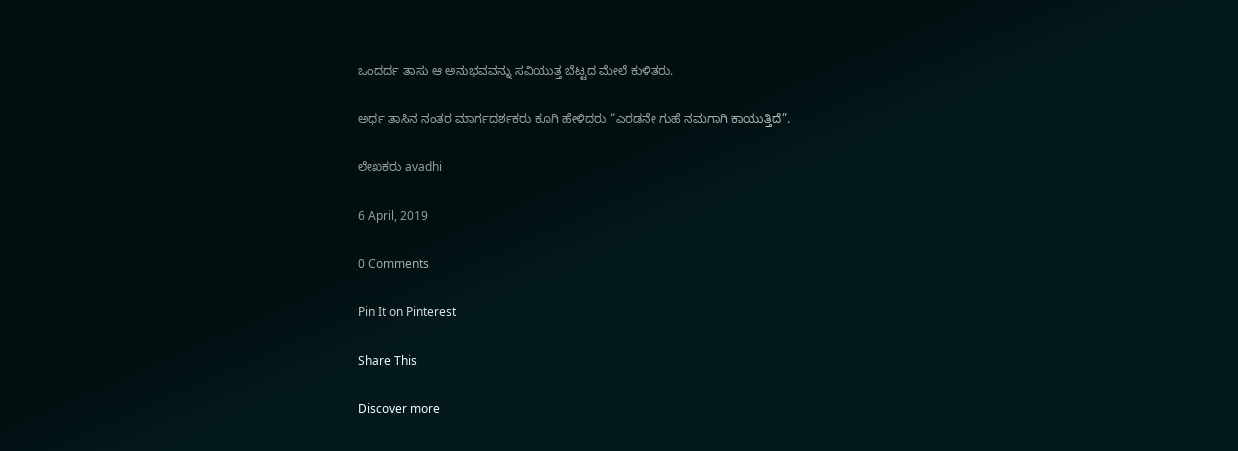ಒಂದರ್ದ ತಾಸು ಆ ಅನುಭವವನ್ನು ಸವಿಯುತ್ತ ಬೆಟ್ಟದ ಮೇಲೆ ಕುಳಿತರು.

ಅರ್ಧ ತಾಸಿನ ನಂತರ ಮಾರ್ಗದರ್ಶಕರು ಕೂಗಿ ಹೇಳಿದರು “ಎರಡನೇ ಗುಹೆ ನಮಗಾಗಿ ಕಾಯುತ್ತಿದೆ”.

ಲೇಖಕರು avadhi

6 April, 2019

0 Comments

Pin It on Pinterest

Share This

Discover more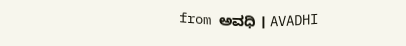from ಅವಧಿ । AVADHI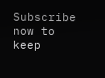Subscribe now to keep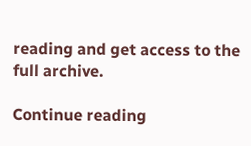reading and get access to the full archive.

Continue reading